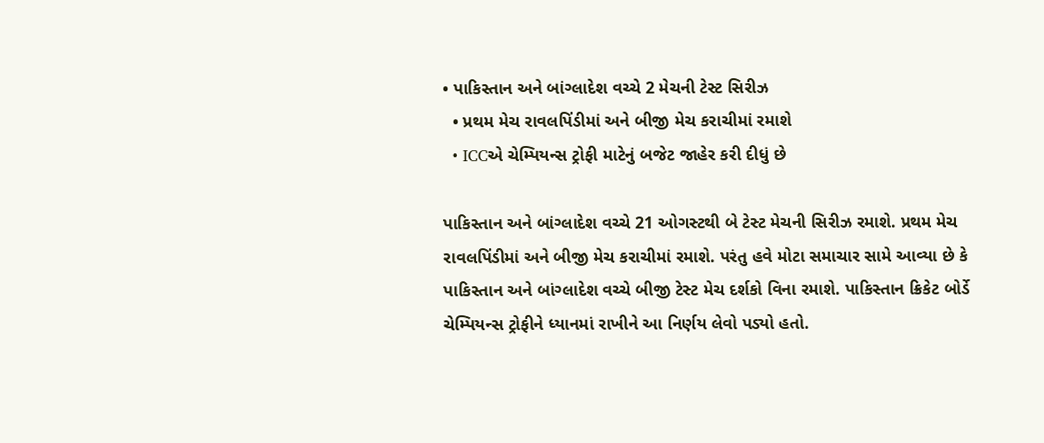• પાકિસ્તાન અને બાંગ્લાદેશ વચ્ચે 2 મેચની ટેસ્ટ સિરીઝ
  • પ્રથમ મેચ રાવલપિંડીમાં અને બીજી મેચ કરાચીમાં રમાશે
  • ICCએ ચેમ્પિયન્સ ટ્રોફી માટેનું બજેટ જાહેર કરી દીધું છે

પાકિસ્તાન અને બાંગ્લાદેશ વચ્ચે 21 ઓગસ્ટથી બે ટેસ્ટ મેચની સિરીઝ રમાશે. પ્રથમ મેચ રાવલપિંડીમાં અને બીજી મેચ કરાચીમાં રમાશે. પરંતુ હવે મોટા સમાચાર સામે આવ્યા છે કે પાકિસ્તાન અને બાંગ્લાદેશ વચ્ચે બીજી ટેસ્ટ મેચ દર્શકો વિના રમાશે. પાકિસ્તાન ક્રિકેટ બોર્ડે ચેમ્પિયન્સ ટ્રોફીને ધ્યાનમાં રાખીને આ નિર્ણય લેવો પડ્યો હતો.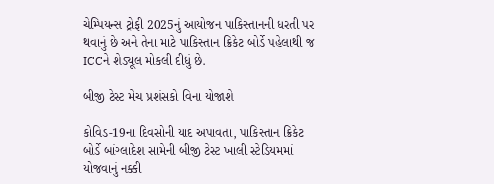ચેમ્પિયન્સ ટ્રોફી 2025નું આયોજન પાકિસ્તાનની ધરતી પર થવાનું છે અને તેના માટે પાકિસ્તાન ક્રિકેટ બોર્ડે પહેલાથી જ ICCને શેડ્યૂલ મોકલી દીધું છે.

બીજી ટેસ્ટ મેચ પ્રશંસકો વિના યોજાશે

કોવિડ-19ના દિવસોની યાદ અપાવતા, પાકિસ્તાન ક્રિકેટ બોર્ડે બાંગ્લાદેશ સામેની બીજી ટેસ્ટ ખાલી સ્ટેડિયમમાં યોજવાનું નક્કી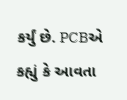કર્યું છે. PCBએ કહ્યું કે આવતા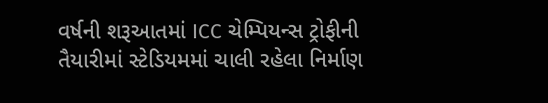વર્ષની શરૂઆતમાં ICC ચેમ્પિયન્સ ટ્રોફીની તૈયારીમાં સ્ટેડિયમમાં ચાલી રહેલા નિર્માણ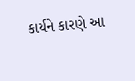કાર્યને કારણે આ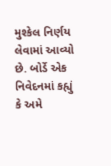મુશ્કેલ નિર્ણય લેવામાં આવ્યો છે. બોર્ડે એક નિવેદનમાં કહ્યું કે અમે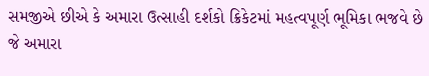સમજીએ છીએ કે અમારા ઉત્સાહી દર્શકો ક્રિકેટમાં મહત્વપૂર્ણ ભૂમિકા ભજવે છે જે અમારા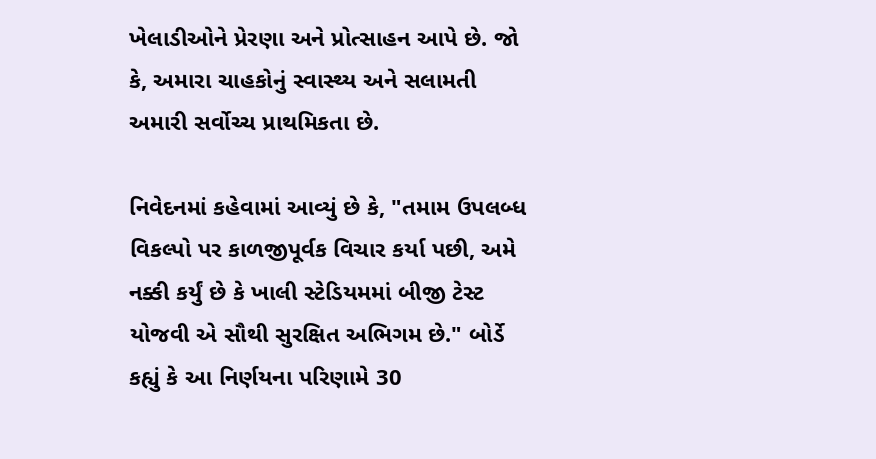ખેલાડીઓને પ્રેરણા અને પ્રોત્સાહન આપે છે. જો કે, અમારા ચાહકોનું સ્વાસ્થ્ય અને સલામતી અમારી સર્વોચ્ચ પ્રાથમિકતા છે.

નિવેદનમાં કહેવામાં આવ્યું છે કે, "તમામ ઉપલબ્ધ વિકલ્પો પર કાળજીપૂર્વક વિચાર કર્યા પછી, અમે નક્કી કર્યું છે કે ખાલી સ્ટેડિયમમાં બીજી ટેસ્ટ યોજવી એ સૌથી સુરક્ષિત અભિગમ છે." બોર્ડે કહ્યું કે આ નિર્ણયના પરિણામે 30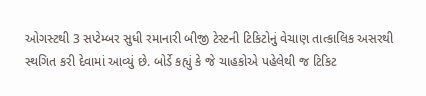ઓગસ્ટથી 3 સપ્ટેમ્બર સુધી રમાનારી બીજી ટેસ્ટની ટિકિટોનું વેચાણ તાત્કાલિક અસરથી સ્થગિત કરી દેવામાં આવ્યું છે. બોર્ડે કહ્યું કે જે ચાહકોએ પહેલેથી જ ટિકિટ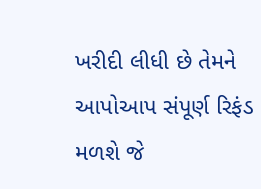ખરીદી લીધી છે તેમને આપોઆપ સંપૂર્ણ રિફંડ મળશે જે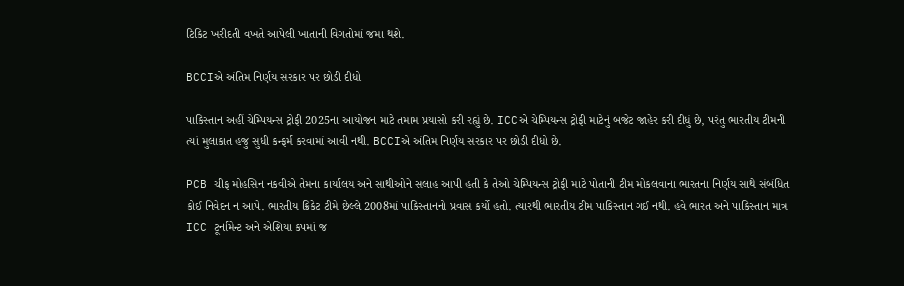ટિકિટ ખરીદતી વખતે આપેલી ખાતાની વિગતોમાં જમા થશે.

BCCIએ અંતિમ નિર્ણય સરકાર પર છોડી દીધો

પાકિસ્તાન અહીં ચેમ્પિયન્સ ટ્રોફી 2025ના આયોજન માટે તમામ પ્રયાસો કરી રહ્યું છે. ICCએ ચેમ્પિયન્સ ટ્રોફી માટેનું બજેટ જાહેર કરી દીધું છે, પરંતુ ભારતીય ટીમની ત્યાં મુલાકાત હજુ સુધી કન્ફર્મ કરવામાં આવી નથી. BCCIએ અંતિમ નિર્ણય સરકાર પર છોડી દીધો છે.

PCB ચીફ મોહસિન નકવીએ તેમના કાર્યાલય અને સાથીઓને સલાહ આપી હતી કે તેઓ ચેમ્પિયન્સ ટ્રોફી માટે પોતાની ટીમ મોકલવાના ભારતના નિર્ણય સાથે સંબંધિત કોઈ નિવેદન ન આપે. ભારતીય ક્રિકેટ ટીમે છેલ્લે 2008માં પાકિસ્તાનનો પ્રવાસ કર્યો હતો. ત્યારથી ભારતીય ટીમ પાકિસ્તાન ગઈ નથી. હવે ભારત અને પાકિસ્તાન માત્ર ICC ટૂર્નામેન્ટ અને એશિયા કપમાં જ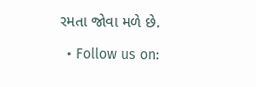રમતા જોવા મળે છે.

  • Follow us on: